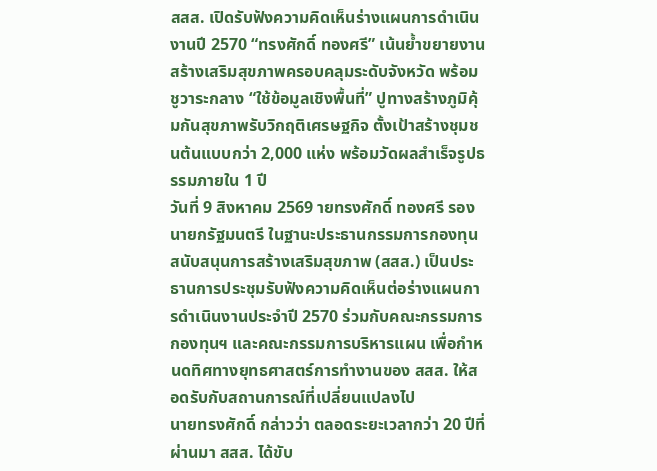สสส. เปิดรับฟังความคิดเห็นร่างแผนการดำเนินงานปี 2570 “ทรงศักดิ์ ทองศรี” เน้นย้ำขยายงานสร้างเสริมสุขภาพครอบคลุมระดับจังหวัด พร้อมชูวาระกลาง “ใช้ข้อมูลเชิงพื้นที่” ปูทางสร้างภูมิคุ้มกันสุขภาพรับวิกฤติเศรษฐกิจ ตั้งเป้าสร้างชุมชนต้นแบบกว่า 2,000 แห่ง พร้อมวัดผลสำเร็จรูปธรรมภายใน 1 ปี
วันที่ 9 สิงหาคม 2569 ายทรงศักดิ์ ทองศรี รองนายกรัฐมนตรี ในฐานะประธานกรรมการกองทุนสนับสนุนการสร้างเสริมสุขภาพ (สสส.) เป็นประธานการประชุมรับฟังความคิดเห็นต่อร่างแผนการดำเนินงานประจำปี 2570 ร่วมกับคณะกรรมการกองทุนฯ และคณะกรรมการบริหารแผน เพื่อกำหนดทิศทางยุทธศาสตร์การทำงานของ สสส. ให้สอดรับกับสถานการณ์ที่เปลี่ยนแปลงไป
นายทรงศักดิ์ กล่าวว่า ตลอดระยะเวลากว่า 20 ปีที่ผ่านมา สสส. ได้ขับ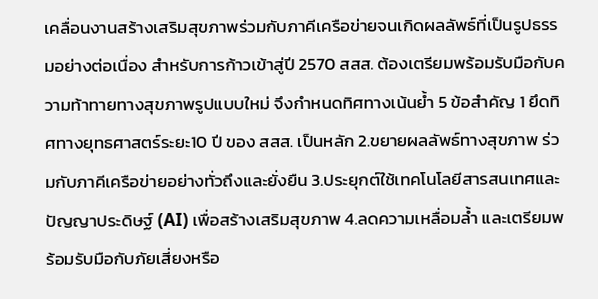เคลื่อนงานสร้างเสริมสุขภาพร่วมกับภาคีเครือข่ายจนเกิดผลลัพธ์ที่เป็นรูปธรรมอย่างต่อเนื่อง สำหรับการก้าวเข้าสู่ปี 2570 สสส. ต้องเตรียมพร้อมรับมือกับความท้าทายทางสุขภาพรูปแบบใหม่ จึงกำหนดทิศทางเน้นย้ำ 5 ข้อสำคัญ 1 ยึดทิศทางยุทธศาสตร์ระยะ10 ปี ของ สสส. เป็นหลัก 2.ขยายผลลัพธ์ทางสุขภาพ ร่วมกับภาคีเครือข่ายอย่างทั่วถึงและยั่งยืน 3.ประยุกต์ใช้เทคโนโลยีสารสนเทศและปัญญาประดิษฐ์ (AI) เพื่อสร้างเสริมสุขภาพ 4.ลดความเหลื่อมล้ำ และเตรียมพร้อมรับมือกับภัยเสี่ยงหรือ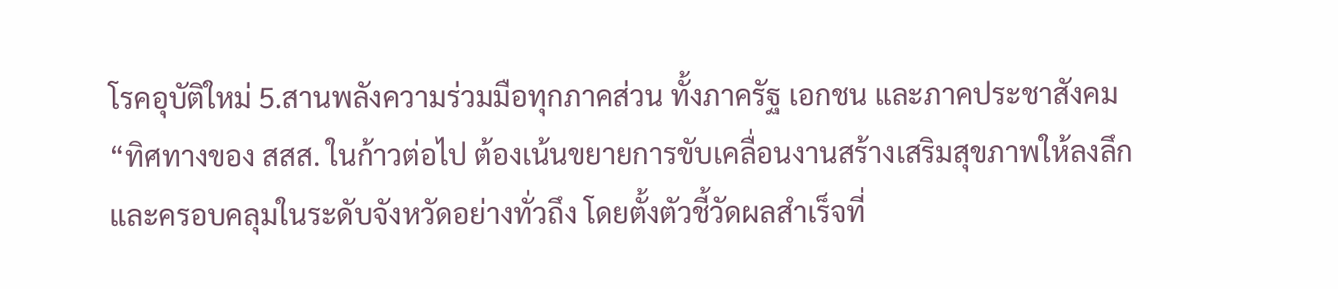โรคอุบัติใหม่ 5.สานพลังความร่วมมือทุกภาคส่วน ทั้งภาครัฐ เอกชน และภาคประชาสังคม
“ทิศทางของ สสส. ในก้าวต่อไป ต้องเน้นขยายการขับเคลื่อนงานสร้างเสริมสุขภาพให้ลงลึกและครอบคลุมในระดับจังหวัดอย่างทั่วถึง โดยตั้งตัวชี้วัดผลสำเร็จที่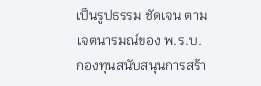เป็นรูปธรรม ชัดเจน ตามเจตนารมณ์ของ พ.ร.บ.กองทุนสนับสนุนการสร้า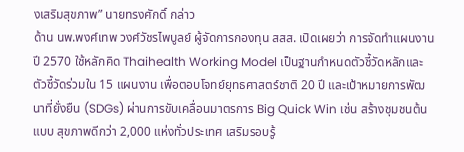งเสริมสุขภาพ” นายทรงศักดิ์ กล่าว
ด้าน นพ.พงศ์เทพ วงศ์วัชรไพบูลย์ ผู้จัดการกองทุน สสส. เปิดเผยว่า การจัดทำแผนงานปี 2570 ใช้หลักคิด Thaihealth Working Model เป็นฐานกำหนดตัวชี้วัดหลักและตัวชี้วัดร่วมใน 15 แผนงาน เพื่อตอบโจทย์ยุทธศาสตร์ชาติ 20 ปี และเป้าหมายการพัฒนาที่ยั่งยืน (SDGs) ผ่านการขับเคลื่อนมาตรการ Big Quick Win เช่น สร้างชุมชนต้นแบบ สุขภาพดีกว่า 2,000 แห่งทั่วประเทศ เสริมรอบรู้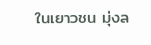ในเยาวชน มุ่งล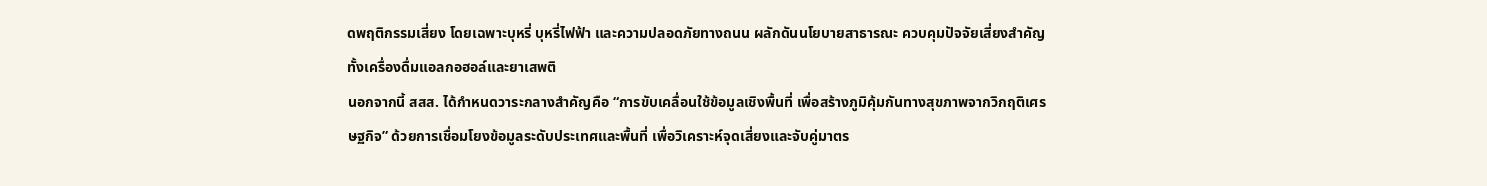ดพฤติกรรมเสี่ยง โดยเฉพาะบุหรี่ บุหรี่ไฟฟ้า และความปลอดภัยทางถนน ผลักดันนโยบายสาธารณะ ควบคุมปัจจัยเสี่ยงสำคัญ ทั้งเครื่องดื่มแอลกอฮอล์และยาเสพติ
นอกจากนี้ สสส. ได้กำหนดวาระกลางสำคัญคือ “การขับเคลื่อนใช้ข้อมูลเชิงพื้นที่ เพื่อสร้างภูมิคุ้มกันทางสุขภาพจากวิกฤติเศรษฐกิจ” ด้วยการเชื่อมโยงข้อมูลระดับประเทศและพื้นที่ เพื่อวิเคราะห์จุดเสี่ยงและจับคู่มาตร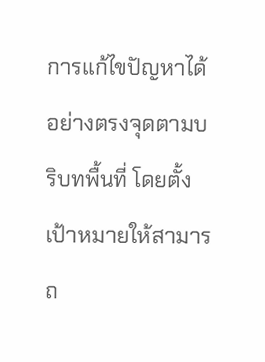การแก้ไขปัญหาได้อย่างตรงจุดตามบริบทพื้นที่ โดยตั้งเป้าหมายให้สามารถ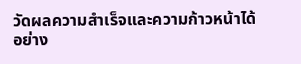วัดผลความสำเร็จและความก้าวหน้าได้อย่าง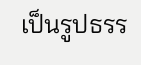เป็นรูปธรร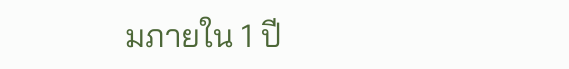มภายใน 1 ปี